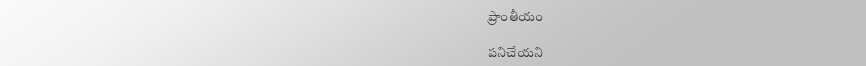ప్రాంతీయం

పనిచేయని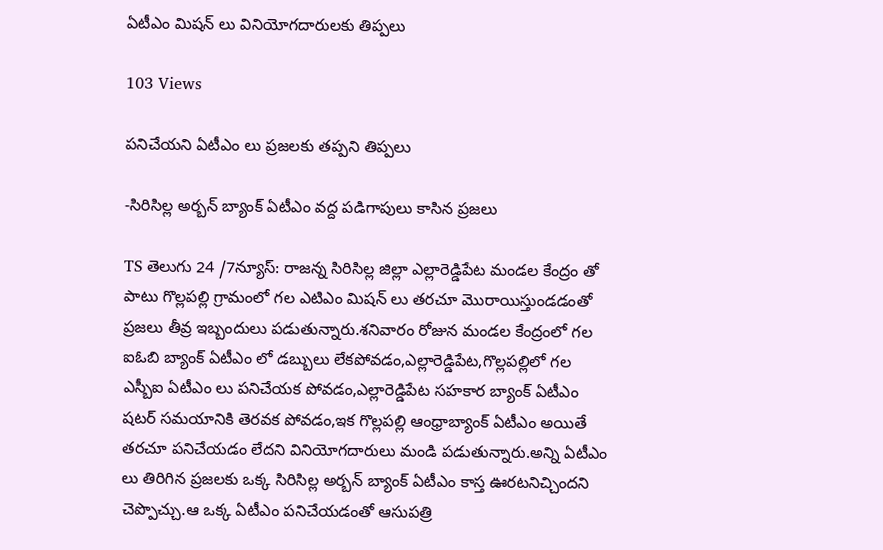ఏటీఎం మిషన్ లు వినియోగదారులకు తిప్పలు

103 Views

పనిచేయని ఏటీఎం లు ప్రజలకు తప్పని తిప్పలు

-సిరిసిల్ల అర్బన్ బ్యాంక్ ఏటీఎం వద్ద పడిగాపులు కాసిన ప్రజలు

TS తెలుగు 24 /7న్యూస్: రాజన్న సిరిసిల్ల జిల్లా ఎల్లారెడ్డిపేట మండల కేంద్రం తో పాటు గొల్లపల్లి గ్రామంలో గల ఎటిఎం మిషన్ లు తరచూ మొరాయిస్తుండడంతో ప్రజలు తీవ్ర ఇబ్బందులు పడుతున్నారు.శనివారం రోజున మండల కేంద్రంలో గల ఐఓబి బ్యాంక్ ఏటీఎం లో డబ్బులు లేకపోవడం,ఎల్లారెడ్డిపేట,గొల్లపల్లిలో గల ఎస్బీఐ ఏటీఎం లు పనిచేయక పోవడం,ఎల్లారెడ్డిపేట సహకార బ్యాంక్ ఏటీఎం షటర్ సమయానికి తెరవక పోవడం,ఇక గొల్లపల్లి ఆంధ్రాబ్యాంక్ ఏటీఎం అయితే తరచూ పనిచేయడం లేదని వినియోగదారులు మండి పడుతున్నారు.అన్ని ఏటీఎం లు తిరిగిన ప్రజలకు ఒక్క సిరిసిల్ల అర్బన్ బ్యాంక్ ఏటీఎం కాస్త ఊరటనిచ్చిందని చెప్పొచ్చు.ఆ ఒక్క ఏటీఎం పనిచేయడంతో ఆసుపత్రి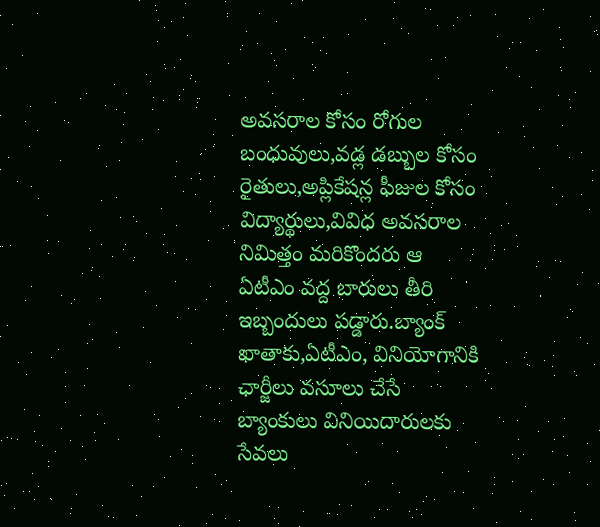అవసరాల కోసం రోగుల బంధువులు,వడ్ల డబ్బుల కోసం రైతులు,అప్లికేషన్ల ఫీజుల కోసం విద్యార్థులు,వివిధ అవసరాల నిమిత్తం మరికొందరు ఆ ఏటీఎం వద్ద బారులు తీరి ఇబ్బందులు పడ్డారు.బ్యాంక్ ఖాతాకు,ఏటీఎం, వినియోగానికి ఛార్జీలు వసూలు చేసే బ్యాంకులు వినియిదారులకు సేవలు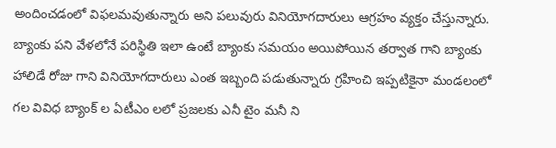అందించడంలో విఫలమవుతున్నారు అని పలువురు వినియోగదారులు ఆగ్రహం వ్యక్తం చేస్తున్నారు. బ్యాంకు పని వేళలోనే పరిస్థితి ఇలా ఉంటే బ్యాంకు సమయం అయిపోయిన తర్వాత గాని బ్యాంకు హాలిడే రోజు గాని వినియోగదారులు ఎంత ఇబ్బంది పడుతున్నారు గ్రహించి ఇప్పటికైనా మండలంలో గల వివిధ బ్యాంక్ ల ఏటీఎం లలో ప్రజలకు ఎనీ టైం మనీ ని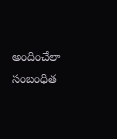అందించేలా సంబంధిత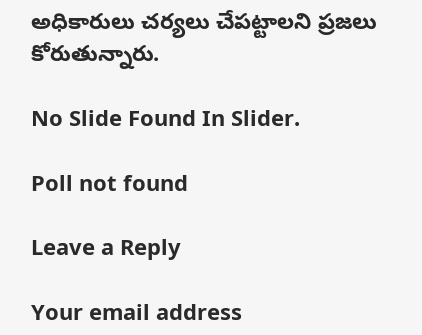అధికారులు చర్యలు చేపట్టాలని ప్రజలు కోరుతున్నారు.

No Slide Found In Slider.

Poll not found

Leave a Reply

Your email address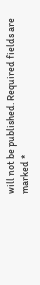will not be published. Required fields are marked *